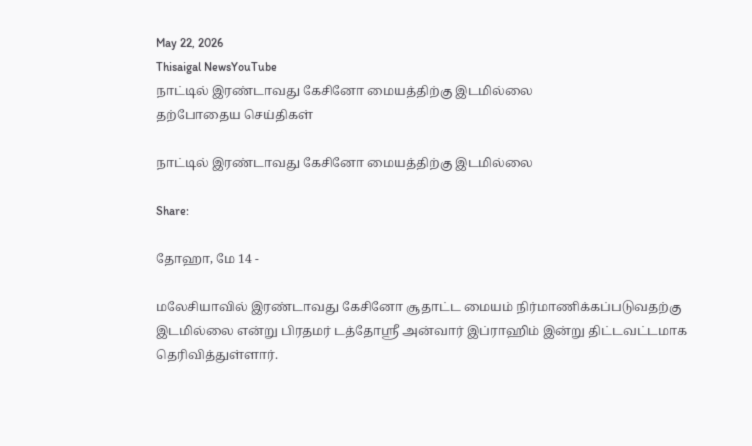May 22, 2026
Thisaigal NewsYouTube
நாட்டில் இரண்டாவது கேசினோ மையத்திற்கு இடமில்லை
தற்போதைய செய்திகள்

நாட்டில் இரண்டாவது கேசினோ மையத்திற்கு இடமில்லை

Share:

தோஹா, மே 14 -

மலேசியாவில் இரண்டாவது கேசினோ சூதாட்ட மையம் நிர்மாணிக்கப்படுவதற்கு இடமில்லை என்று பிரதமர் டத்தோஸ்ரீ அன்வார் இப்ராஹிம் இன்று திட்டவட்டமாக தெரிவித்துள்ளார்.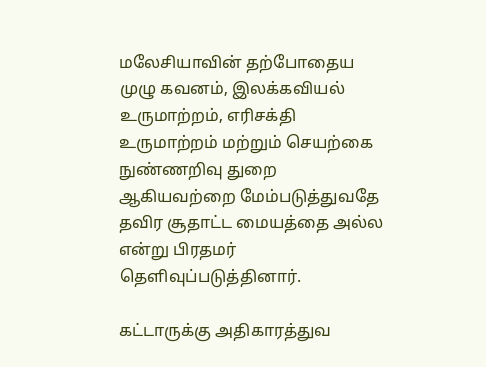மலேசியாவின் தற்போதைய முழு கவனம், இலக்கவியல் உருமாற்றம், எரிசக்தி உருமாற்றம் மற்றும் செயற்கை நுண்ணறிவு துறை ஆகியவற்றை மேம்படுத்துவதே தவிர சூதாட்ட மையத்தை அல்ல என்று பிரதமர் தெளிவுப்படுத்தினார்.

கட்டாருக்கு அதிகாரத்துவ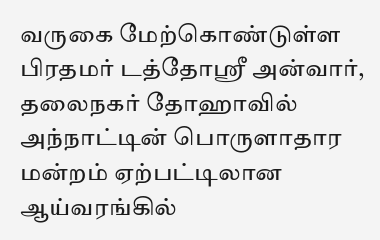வருகை மேற்கொண்டுள்ள பிரதமர் டத்தோஸ்ரீ அன்வார், தலைநகர் தோஹாவில் அந்நாட்டின் பொருளாதார மன்றம் ஏற்பட்டிலான ஆய்வரங்கில்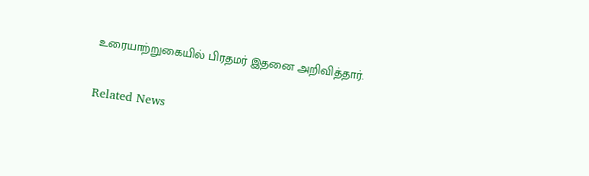உரையாற்றுகையில் பிரதமர் இதனை அறிவித்தார்.

Related News